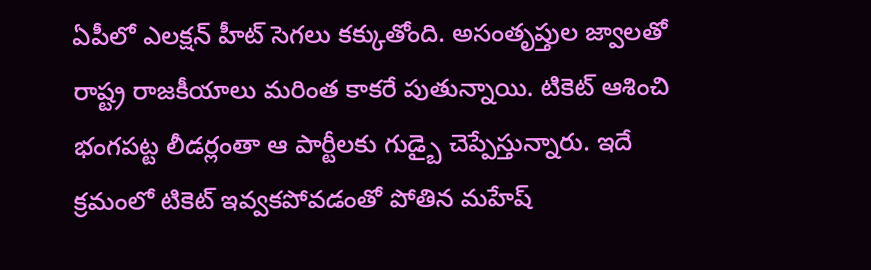ఏపీలో ఎలక్షన్ హీట్ సెగలు కక్కుతోంది. అసంతృప్తుల జ్వాలతో రాష్ట్ర రాజకీయాలు మరింత కాకరే పుతున్నాయి. టికెట్ ఆశించి భంగపట్ట లీడర్లంతా ఆ పార్టీలకు గుడ్బై చెప్పేస్తున్నారు. ఇదే క్రమంలో టికెట్ ఇవ్వకపోవడంతో పోతిన మహేష్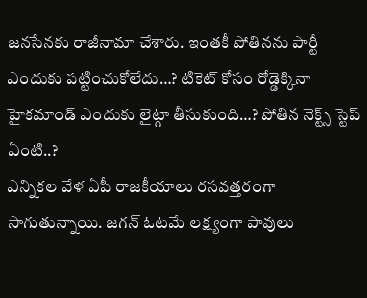జనసేనకు రాజీనామా చేశారు. ఇంతకీ పోతినను పార్టీ ఎందుకు పట్టించుకోలేదు…? టికెట్ కోసం రోడ్డెక్కినా హైకమాండ్ ఎందుకు లైట్గా తీసుకుంది…? పోతిన నెక్ట్స్ స్టెప్ ఏంటి..?
ఎన్నికల వేళ ఏపీ రాజకీయాలు రసవత్తరంగా సాగుతున్నాయి. జగన్ ఓటమే లక్ష్యంగా పావులు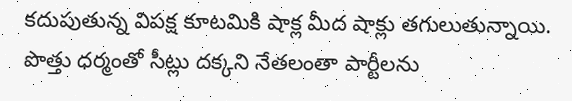కదుపుతున్న విపక్ష కూటమికి షాక్ల మీద షాక్లు తగులుతున్నాయి. పొత్తు ధర్మంతో సీట్లు దక్కని నేతలంతా పార్టీలను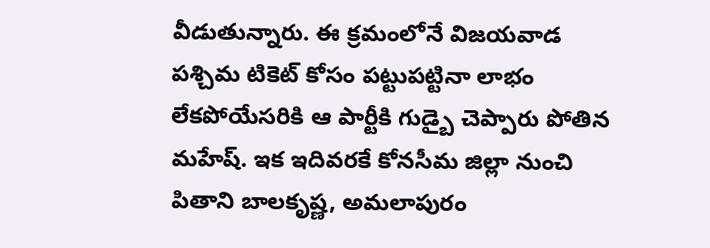వీడుతున్నారు. ఈ క్రమంలోనే విజయవాడ పశ్చిమ టికెట్ కోసం పట్టుపట్టినా లాభం లేకపోయేసరికి ఆ పార్టీకి గుడ్బై చెప్పారు పోతిన మహేష్. ఇక ఇదివరకే కోనసీమ జిల్లా నుంచి పితాని బాలకృష్ణ, అమలాపురం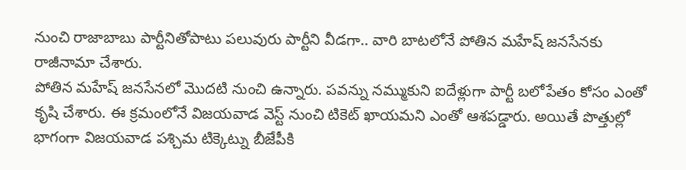నుంచి రాజాబాబు పార్టీనితోపాటు పలువురు పార్టీని వీడగా.. వారి బాటలోనే పోతిన మహేష్ జనసేనకు రాజీనామా చేశారు.
పోతిన మహేష్ జనసేనలో మొదటి నుంచి ఉన్నారు. పవన్ను నమ్ముకుని ఐదేళ్లుగా పార్టీ బలోపేతం కోసం ఎంతో కృషి చేశారు. ఈ క్రమంలోనే విజయవాడ వెస్ట్ నుంచి టికెట్ ఖాయమని ఎంతో ఆశపడ్డారు. అయితే పొత్తుల్లో భాగంగా విజయవాడ పశ్చిమ టిక్కెట్ను బీజేపీకి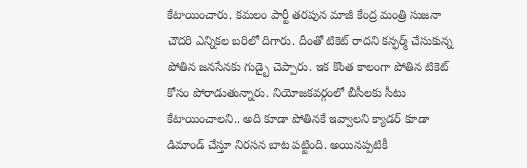కేటాయించారు. కమలం పార్టీ తరపున మాజీ కేంద్ర మంత్రి సుజనా చౌదరి ఎన్నికల బరిలో దిగారు. దీంతో టికెట్ రాదని కన్ఫర్మ్ చేసుకున్న పోతిన జనసేనకు గుడ్బై చెప్పారు. ఇక కొంత కాలంగా పోతిన టికెట్ కోసం పోరాడుతున్నారు. నియోజకవర్గంలో బీసీలకు సీటు కేటాయించాలని.. అది కూడా పోతినకే ఇవ్వాలని క్యాడర్ కూడా డిమాండ్ చేస్తూ నిరసన బాట పట్టింది. అయినప్పటికీ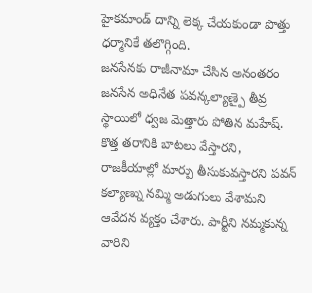హైకమాండ్ దాన్ని లెక్క చేయకుండా పొత్తు ధర్మానికే తలొగ్గింది.
జనసేనకు రాజీనామా చేసిన అనంతరం జనసేన అధినేత పవన్కల్యాణ్పై తీవ్ర స్థాయిలో ధ్వజ మెత్తారు పోతిన మహేష్. కొత్త తరానికి బాటలు వేస్తారని, రాజకీయాల్లో మార్పు తీసుకువస్తారని పవన్ కల్యాణ్ను నమ్మి అడుగులు వేశామని ఆవేదన వ్యక్తం చేశారు. పార్టీని నమ్మకున్న వారిని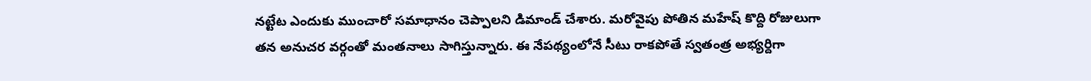నట్టేట ఎందుకు ముంచారో సమాధానం చెప్పాలని డిమాండ్ చేశారు. మరోవైపు పోతిన మహేష్ కొద్ది రోజులుగా తన అనుచర వర్గంతో మంతనాలు సాగిస్తున్నారు. ఈ నేపథ్యంలోనే సీటు రాకపోతే స్వతంత్ర అభ్యర్దిగా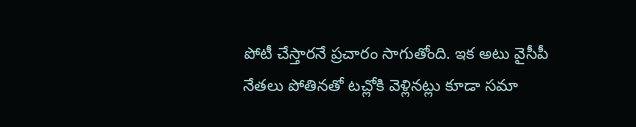పోటీ చేస్తారనే ప్రచారం సాగుతోంది. ఇక అటు వైసీపీ నేతలు పోతినతో టచ్లోకి వెళ్లినట్లు కూడా సమా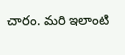చారం. మరి ఇలాంటి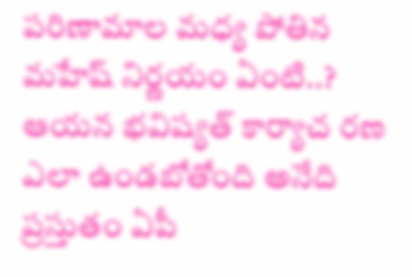పరిణామాల మధ్య పోతిన మహేష్ నిర్ణయం ఏంటి..? ఆయన భవిష్యత్ కార్యాచ రణ ఎలా ఉండబోతోంది అనేది ప్రస్తుతం ఏపీ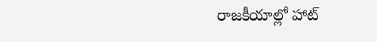రాజకీయాల్లో హాట్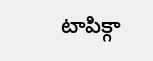టాపిక్గా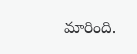మారింది.